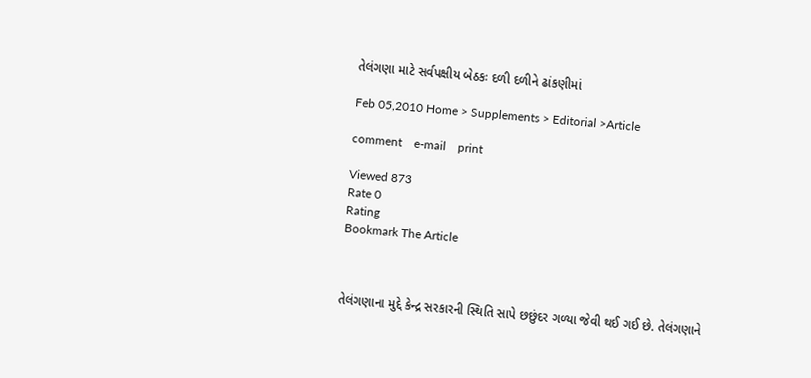તેલંગણા માટે સર્વપક્ષીય બેઠકઃ દળી દળીને ઢાંકણીમાં

Feb 05,2010 Home > Supplements > Editorial >Article

comment    e-mail    print

Viewed 873
Rate 0
Rating
Bookmark The Article



તેલંગણાના મુદ્દે કેન્દ્ર સરકારની સ્થિતિ સાપે છછુંદર ગળ્યા જેવી થઈ ગઈ છે. તેલંગણાને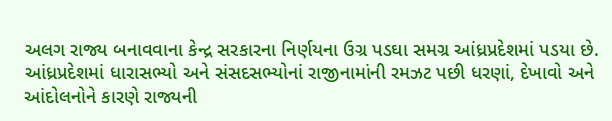અલગ રાજ્ય બનાવવાના કેન્દ્ર સરકારના નિર્ણયના ઉગ્ર પડઘા સમગ્ર આંધ્રપ્રદેશમાં પડયા છે. આંધ્રપ્રદેશમાં ધારાસભ્યો અને સંસદસભ્યોનાં રાજીનામાંની રમઝટ પછી ધરણાં, દેખાવો અને આંદોલનોને કારણે રાજ્યની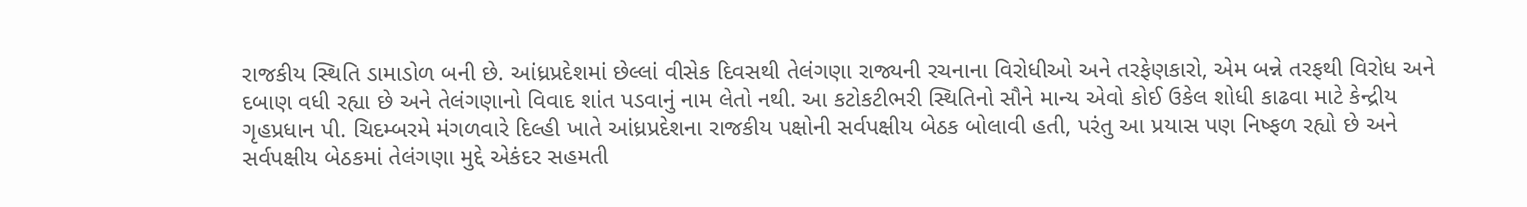રાજકીય સ્થિતિ ડામાડોળ બની છે. આંધ્રપ્રદેશમાં છેલ્લાં વીસેક દિવસથી તેલંગણા રાજ્યની રચનાના વિરોધીઓ અને તરફેણકારો, એમ બન્ને તરફથી વિરોધ અને દબાણ વધી રહ્યા છે અને તેલંગણાનો વિવાદ શાંત પડવાનું નામ લેતો નથી. આ કટોકટીભરી સ્થિતિનો સૌને માન્ય એવો કોઈ ઉકેલ શોધી કાઢવા માટે કેન્દ્રીય ગૃહપ્રધાન પી. ચિદમ્બરમે મંગળવારે દિલ્હી ખાતે આંધ્રપ્રદેશના રાજકીય પક્ષોની સર્વપક્ષીય બેઠક બોલાવી હતી, પરંતુ આ પ્રયાસ પણ નિષ્ફળ રહ્યો છે અને સર્વપક્ષીય બેઠકમાં તેલંગણા મુદ્દે એકંદર સહમતી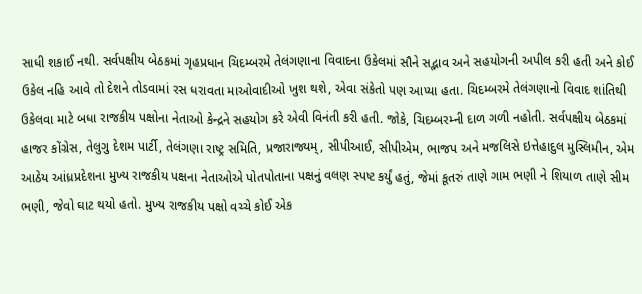સાધી શકાઈ નથી. સર્વપક્ષીય બેઠકમાં ગૃહપ્રધાન ચિદમ્બરમે તેલંગણાના વિવાદના ઉકેલમાં સૌને સદ્ભાવ અને સહયોગની અપીલ કરી હતી અને કોઈ ઉકેલ નહિ આવે તો દેશને તોડવામાં રસ ધરાવતા માઓવાદીઓ ખુશ થશે, એવા સંકેતો પણ આપ્યા હતા. ચિદમ્બરમે તેલંગણાનો વિવાદ શાંતિથી ઉકેલવા માટે બધા રાજકીય પક્ષોના નેતાઓ કેન્દ્રને સહયોગ કરે એવી વિનંતી કરી હતી. જોકે, ચિદમ્બરમ્ની દાળ ગળી નહોતી. સર્વપક્ષીય બેઠકમાં હાજર કોંગ્રેસ, તેલુગુ દેશમ પાર્ટી, તેલંગણા રાષ્ટ્ર સમિતિ, પ્રજારાજ્યમ્, સીપીઆઈ, સીપીએમ, ભાજપ અને મજલિસે ઇત્તેહાદુલ મુસ્લિમીન, એમ આઠેય આંધ્રપ્રદેશના મુખ્ય રાજકીય પક્ષના નેતાઓએ પોતપોતાના પક્ષનું વલણ સ્પષ્ટ કર્યું હતું, જેમાં કૂતરું તાણે ગામ ભણી ને શિયાળ તાણે સીમ ભણી, જેવો ઘાટ થયો હતો. મુખ્ય રાજકીય પક્ષો વચ્ચે કોઈ એક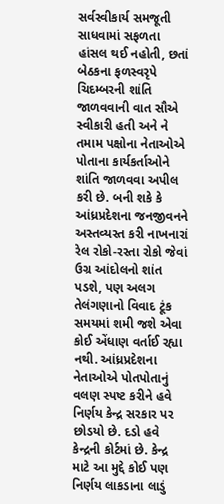સર્વસ્વીકાર્ય સમજૂતી સાધવામાં સફળતા હાંસલ થઈ નહોતી, છતાં બેઠકના ફળસ્વરૃપે ચિદમ્બરની શાંતિ જાળવવાની વાત સૌએ સ્વીકારી હતી અને ને તમામ પક્ષોના નેતાઓએ પોતાના કાર્યકર્તાઓને શાંતિ જાળવવા અપીલ કરી છે. બની શકે કે આંધ્રપ્રદેશના જનજીવનને અસ્તવ્યસ્ત કરી નાખનારાં રેલ રોકો-રસ્તા રોકો જેવાં ઉગ્ર આંદોલનો શાંત પડશે, પણ અલગ તેલંગણાનો વિવાદ ટૂંક સમયમાં શમી જશે એવા કોઈ એંધાણ વર્તાઈ રહ્યા નથી. આંધ્રપ્રદેશના નેતાઓએ પોતપોતાનું વલણ સ્પષ્ટ કરીને હવે નિર્ણય કેન્દ્ર સરકાર પર છોડયો છે. દડો હવે કેન્દ્રની કોર્ટમાં છે. કેન્દ્ર માટે આ મુદ્દે કોઈ પણ નિર્ણય લાકડાના લાડું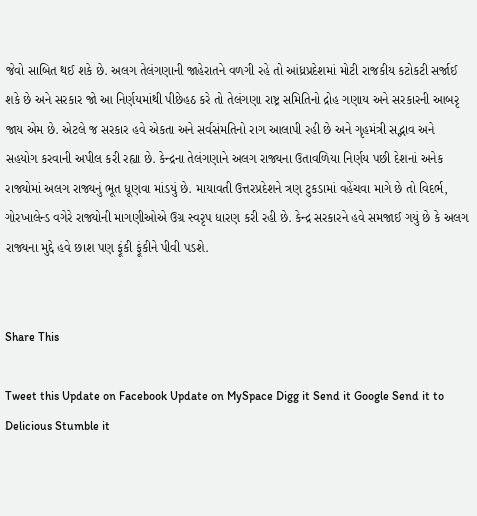જેવો સાબિત થઈ શકે છે. અલગ તેલંગણાની જાહેરાતને વળગી રહે તો આંધ્રપ્રદેશમાં મોટી રાજકીય કટોકટી સર્જાઈ શકે છે અને સરકાર જો આ નિર્ણયમાંથી પીછેહઠ કરે તો તેલંગણા રાષ્ટ્ર સમિતિનો દ્રોહ ગણાય અને સરકારની આબરૃ જાય એમ છે. એટલે જ સરકાર હવે એકતા અને સર્વસંમતિનો રાગ આલાપી રહી છે અને ગૃહમંત્રી સદ્ભાવ અને સહયોગ કરવાની અપીલ કરી રહ્યા છે. કેન્દ્રના તેલંગણાને અલગ રાજ્યના ઉતાવળિયા નિર્ણય પછી દેશનાં અનેક રાજ્યોમાં અલગ રાજ્યનું ભૂત ધૂણવા માંડયું છે. માયાવતી ઉત્તરપ્રદેશને ત્રણ ટુકડામાં વહેંચવા માગે છે તો વિદર્ભ, ગોરખાલેન્ડ વગેરે રાજ્યોની માગણીઓએ ઉગ્ર સ્વરૃપ ધારણ કરી રહી છે. કેન્દ્ર સરકારને હવે સમજાઈ ગયું છે કે અલગ રાજ્યના મુદ્દે હવે છાશ પણ ફૂંકી ફૂંકીને પીવી પડશે.


Share This

Tweet this Update on Facebook Update on MySpace Digg it Send it Google Send it to Delicious Stumble it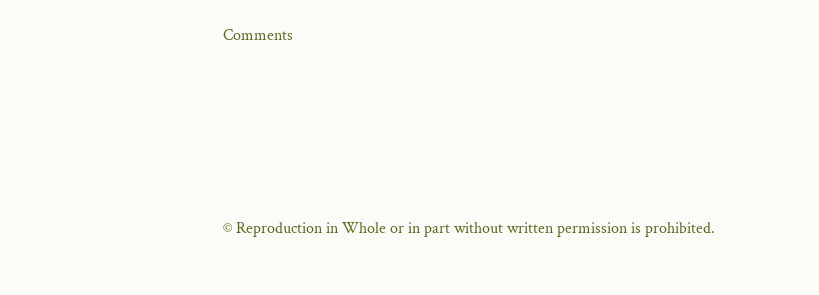Comments






© Reproduction in Whole or in part without written permission is prohibited.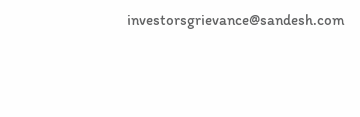investorsgrievance@sandesh.com